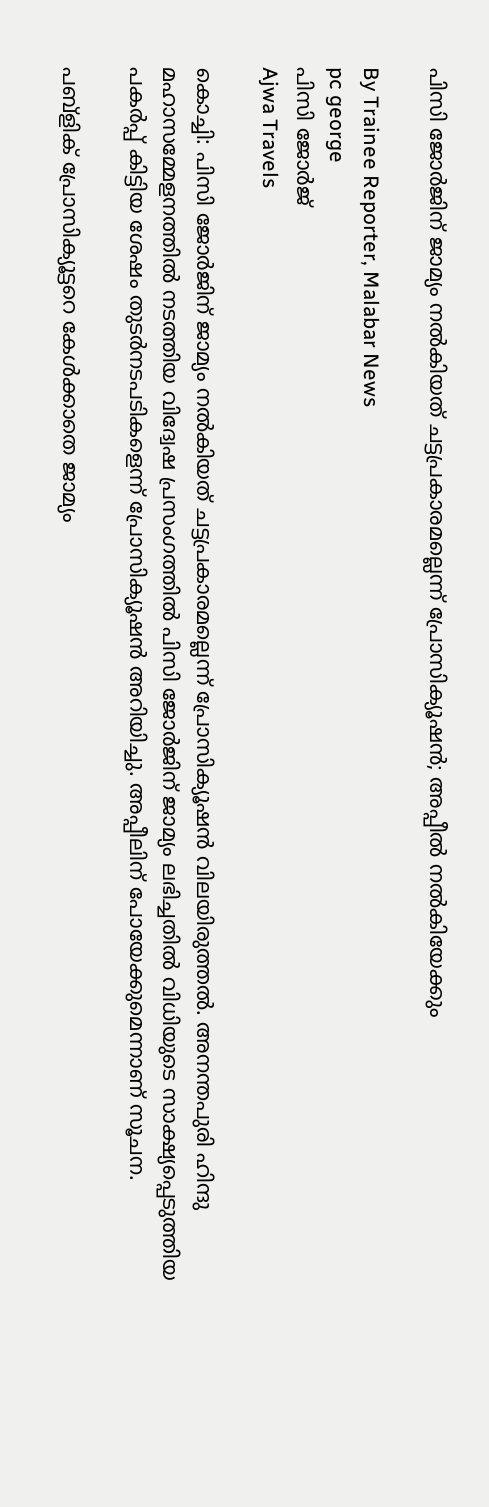പിസി ജോർജിന് ജാമ്യം നൽകിയത് ചട്ടപ്രകാരമല്ലെന്ന് പ്രോസിക്യൂഷൻ; അപ്പീൽ നൽകിയേക്കും

By Trainee Reporter, Malabar News
pc george
പിസി ജോർജ്
Ajwa Travels

കൊച്ചി: പിസി ജോർജിന് ജാമ്യം നൽകിയത് ചട്ടപ്രകാരമല്ലെന്ന് പ്രോസിക്യൂഷൻ വിലയിരുത്തൽ. അനന്തപുരി ഹിന്ദു മഹാസമ്മേളനത്തിൽ നടത്തിയ വിദ്വേഷ പ്രസംഗത്തിൽ പിസി ജോർജിന് ജാമ്യം ലഭിച്ചതിൽ വിധിയുടെ സാക്ഷ്യപ്പെടുത്തിയ പകർപ്പ് കിട്ടിയ ശേഷം തുടർനടപടികളെന്ന് പ്രോസിക്യൂഷൻ അറിയിച്ചു. അപ്പീലിന് പോയേക്കുമെന്നാണ് സൂചന.

പബ്ളിക് പ്രോസിക്യൂട്ടറെ കേൾക്കാതെ ജാമ്യം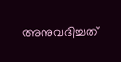അനുവദിച്ചത്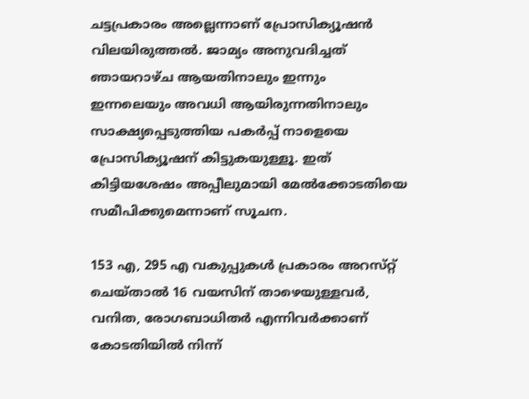ചട്ടപ്രകാരം അല്ലെന്നാണ് പ്രോസിക്യൂഷൻ വിലയിരുത്തൽ. ജാമ്യം അനുവദിച്ചത് ഞായറാഴ്‌ച ആയതിനാലും ഇന്നും ഇന്നലെയും അവധി ആയിരുന്നതിനാലും സാക്ഷ്യപ്പെടുത്തിയ പകർപ്പ് നാളെയെ പ്രോസിക്യൂഷന് കിട്ടുകയുള്ളൂ. ഇത് കിട്ടിയശേഷം അപ്പീലുമായി മേൽക്കോടതിയെ സമീപിക്കുമെന്നാണ് സൂചന.

153 എ, 295 എ വകുപ്പുകൾ പ്രകാരം അറസ്‌റ്റ് ചെയ്‌താൽ 16 വയസിന് താഴെയുള്ളവർ, വനിത, രോഗബാധിതർ എന്നിവർക്കാണ് കോടതിയിൽ നിന്ന്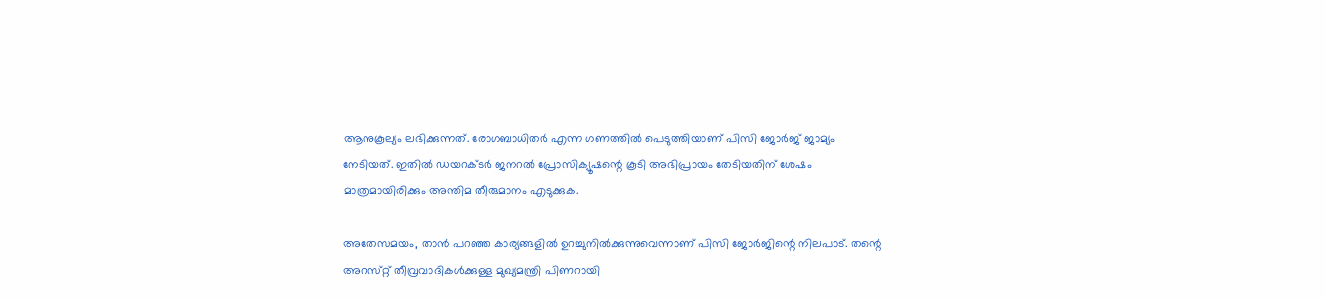ആനുകൂല്യം ലഭിക്കുന്നത്. രോഗബാധിതർ എന്ന ഗണത്തിൽ പെടുത്തിയാണ് പിസി ജോർജ് ജാമ്യം നേടിയത്. ഇതിൽ ഡയറക്‌ടർ ജനറൽ പ്രോസിക്യൂഷന്റെ കൂടി അഭിപ്രായം തേടിയതിന് ശേഷം മാത്രമായിരിക്കും അന്തിമ തീരുമാനം എടുക്കുക.

അതേസമയം, താൻ പറഞ്ഞ കാര്യങ്ങളിൽ ഉറച്ചുനിൽക്കുന്നുവെന്നാണ് പിസി ജോർജിന്റെ നിലപാട്. തന്റെ അറസ്‌റ്റ് തീവ്രവാദികൾക്കുള്ള മുഖ്യമന്ത്രി പിണറായി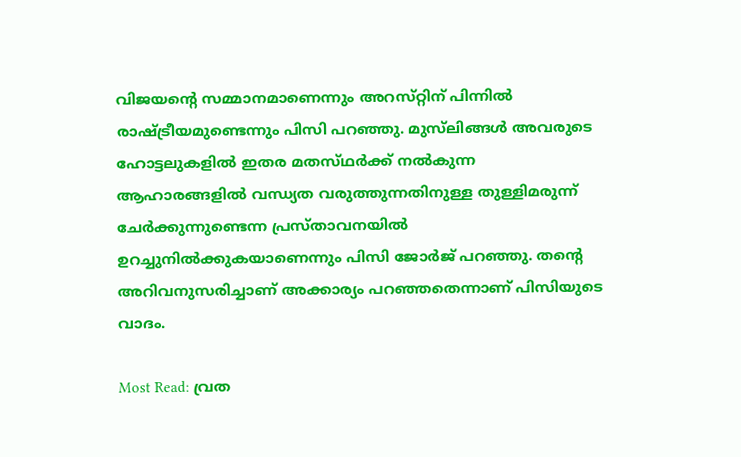വിജയന്റെ സമ്മാനമാണെന്നും അറസ്‌റ്റിന് പിന്നിൽ രാഷ്‌ട്രീയമുണ്ടെന്നും പിസി പറഞ്ഞു. മുസ്‌ലിങ്ങൾ അവരുടെ ഹോട്ടലുകളിൽ ഇതര മതസ്‌ഥർക്ക് നൽകുന്ന ആഹാരങ്ങളിൽ വന്ധ്യത വരുത്തുന്നതിനുള്ള തുള്ളിമരുന്ന് ചേർക്കുന്നുണ്ടെന്ന പ്രസ്‌താവനയിൽ ഉറച്ചുനിൽക്കുകയാണെന്നും പിസി ജോർജ് പറഞ്ഞു. തന്റെ അറിവനുസരിച്ചാണ് അക്കാര്യം പറഞ്ഞതെന്നാണ് പിസിയുടെ വാദം.

Most Read: വ്രത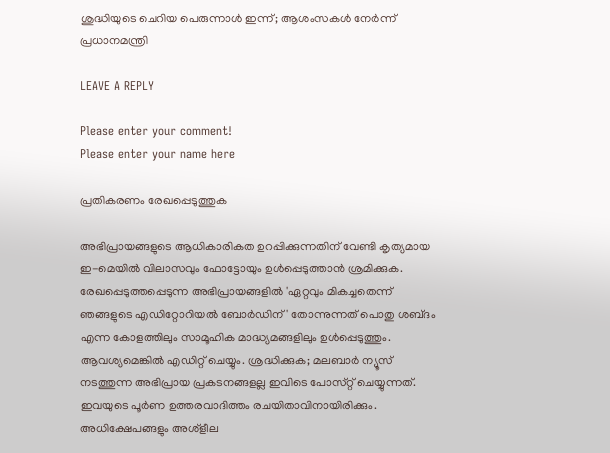ശുദ്ധിയുടെ ചെറിയ പെരുന്നാൾ ഇന്ന്; ആശംസകൾ നേർന്ന് പ്രധാനമന്ത്രി

LEAVE A REPLY

Please enter your comment!
Please enter your name here

പ്രതികരണം രേഖപ്പെടുത്തുക

അഭിപ്രായങ്ങളുടെ ആധികാരികത ഉറപ്പിക്കുന്നതിന് വേണ്ടി കൃത്യമായ ഇ-മെയിൽ വിലാസവും ഫോട്ടോയും ഉൾപ്പെടുത്താൻ ശ്രമിക്കുക. രേഖപ്പെടുത്തപ്പെടുന്ന അഭിപ്രായങ്ങളിൽ 'ഏറ്റവും മികച്ചതെന്ന് ഞങ്ങളുടെ എഡിറ്റോറിയൽ ബോർഡിന്' തോന്നുന്നത് പൊതു ശബ്‌ദം എന്ന കോളത്തിലും സാമൂഹിക മാദ്ധ്യമങ്ങളിലും ഉൾപ്പെടുത്തും. ആവശ്യമെങ്കിൽ എഡിറ്റ് ചെയ്യും. ശ്രദ്ധിക്കുക; മലബാർ ന്യൂസ് നടത്തുന്ന അഭിപ്രായ പ്രകടനങ്ങളല്ല ഇവിടെ പോസ്‌റ്റ് ചെയ്യുന്നത്. ഇവയുടെ പൂർണ ഉത്തരവാദിത്തം രചയിതാവിനായിരിക്കും. അധിക്ഷേപങ്ങളും അശ്‌ളീല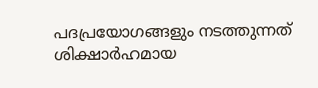പദപ്രയോഗങ്ങളും നടത്തുന്നത് ശിക്ഷാർഹമായ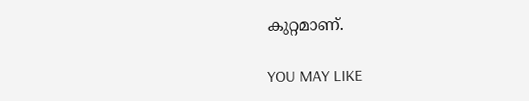കുറ്റമാണ്.

YOU MAY LIKE